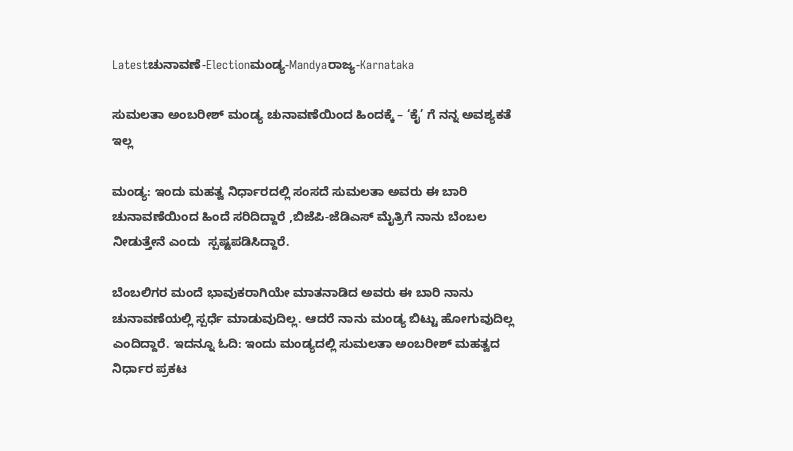Latestಚುನಾವಣೆ-Electionಮಂಡ್ಯ-Mandyaರಾಜ್ಯ-Karnataka

ಸುಮಲತಾ ಅಂಬರೀಶ್ ಮಂಡ್ಯ ಚುನಾವಣೆಯಿಂದ ಹಿಂದಕ್ಕೆ – ‘ಕೈ’ ಗೆ ನನ್ನ ಅವಶ್ಯಕತೆ ಇಲ್ಲ

ಮಂಡ್ಯ: ಇಂದು ಮಹತ್ವ ನಿರ್ಧಾರದಲ್ಲಿ ಸಂಸದೆ ಸುಮಲತಾ ಅವರು ಈ ಬಾರಿ ಚುನಾವಣೆಯಿಂದ ಹಿಂದೆ ಸರಿದಿದ್ದಾರೆ ,ಬಿಜೆಪಿ-ಜೆಡಿಎಸ್‌ ಮೈತ್ರಿಗೆ ನಾನು ಬೆಂಬಲ ನೀಡುತ್ತೇನೆ ಎಂದು  ಸ್ಪಷ್ಟಪಡಿಸಿದ್ದಾರೆ.

ಬೆಂಬಲಿಗರ ಮಂದೆ ಭಾವುಕರಾಗಿಯೇ ಮಾತನಾಡಿದ ಅವರು ಈ ಬಾರಿ ನಾನು ಚುನಾವಣೆಯಲ್ಲಿ ಸ್ಪರ್ಧೆ ಮಾಡುವುದಿಲ್ಲ. ಆದರೆ ನಾನು ಮಂಡ್ಯ ಬಿಟ್ಟು ಹೋಗುವುದಿಲ್ಲ ಎಂದಿದ್ದಾರೆ. ಇದನ್ನೂ ಓದಿ: ಇಂದು ಮಂಡ್ಯದಲ್ಲಿ ಸುಮಲತಾ ಅಂಬರೀಶ್ ಮಹತ್ವದ ನಿರ್ಧಾರ ಪ್ರಕಟ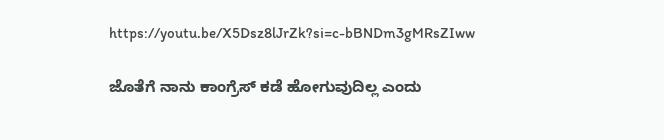https://youtu.be/X5Dsz8lJrZk?si=c-bBNDm3gMRsZIww

ಜೊತೆಗೆ ನಾನು ಕಾಂಗ್ರೆಸ್ ಕಡೆ ಹೋಗುವುದಿಲ್ಲ ಎಂದು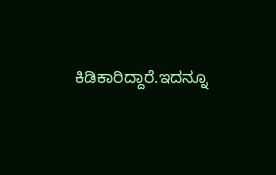ಕಿಡಿಕಾರಿದ್ದಾರೆ.ಇದನ್ನೂ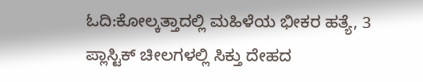ಓದಿ:ಕೋಲ್ಕತ್ತಾದಲ್ಲಿ ಮಹಿಳೆಯ ಭೀಕರ ಹತ್ಯೆ, 3 ಪ್ಲಾಸ್ಟಿಕ್ ಚೀಲಗಳಲ್ಲಿ ಸಿಕ್ತು ದೇಹದ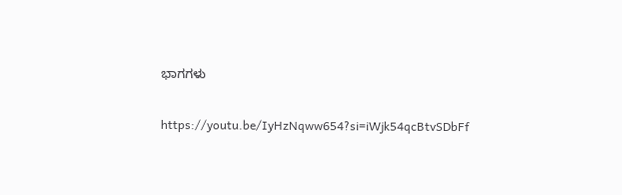ಭಾಗಗಳು

https://youtu.be/IyHzNqww654?si=iWjk54qcBtvSDbFf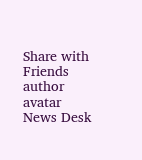Share with Friends
author avatar
News Desk